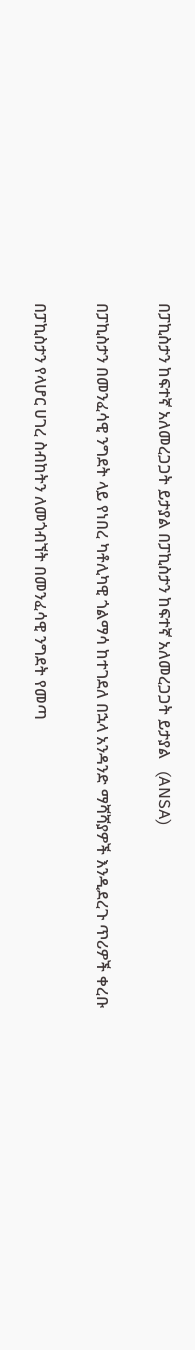በፓኪስታን ከፍተኛ አለመረጋጋት ይታያል በፓኪስታን ከፍተኛ አለመረጋጋት ይታያል   (ANSA)

በፓኪስታን በመንፈሳዊ ንግደት ላይ የነበረ ካቶሊካዊ ጎልማሳ ከተገደለ በኋላ አንዳንድ ማሻሻያዎች እንዲደረጉ ጥሪዎች ቀረቡ

በፓኪስታን የላሆር ሀገረ ስብከትን ለመጎብኘት በመንፈሳዊ ንግደት የመጣ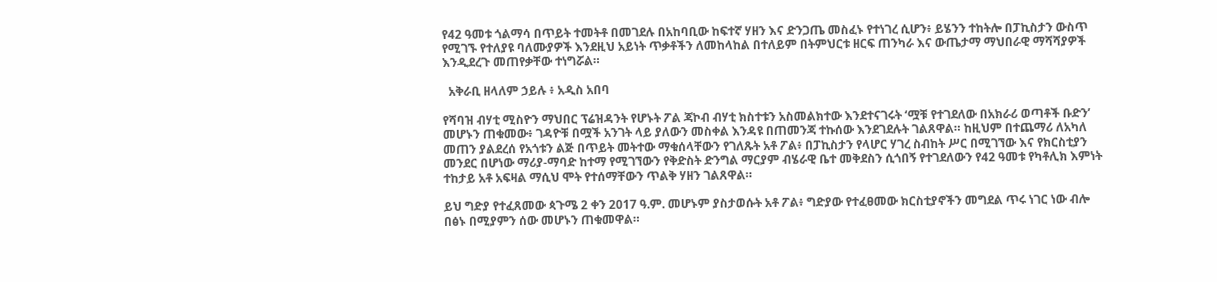የ42 ዓመቱ ጎልማሳ በጥይት ተመትቶ በመገደሉ በአከባቢው ከፍተኛ ሃዘን እና ድንጋጤ መስፈኑ የተነገረ ሲሆን፥ ይሄንን ተከትሎ በፓኪስታን ውስጥ የሚገኙ የተለያዩ ባለሙያዎች እንደዚህ አይነት ጥቃቶችን ለመከላከል በተለይም በትምህርቱ ዘርፍ ጠንካራ እና ውጤታማ ማህበራዊ ማሻሻያዎች እንዲደረጉ መጠየቃቸው ተነግሯል።

  አቅራቢ ዘላለም ኃይሉ ፥ አዲስ አበባ

የሻባዝ ብሃቲ ሚስዮን ማህበር ፕሬዝዳንት የሆኑት ፖል ጃኮብ ብሃቲ ክስተቱን አስመልክተው እንደተናገሩት ‘ሟቹ የተገደለው በአክራሪ ወጣቶች ቡድን’ መሆኑን ጠቁመው፥ ገዳዮቹ በሟች አንገት ላይ ያለውን መስቀል እንዳዩ በጠመንጃ ተኩሰው እንደገደሉት ገልጸዋል። ከዚህም በተጨማሪ ለአካለ መጠን ያልደረሰ የአጎቱን ልጅ በጥይት መትተው ማቁሰላቸውን የገለጹት አቶ ፖል፥ በፓኪስታን የላሆር ሃገረ ስብከት ሥር በሚገኘው እና የክርስቲያን መንደር በሆነው ማሪያ-ማባድ ከተማ የሚገኘውን የቅድስት ድንግል ማርያም ብሄራዊ ቤተ መቅደስን ሲጎበኝ የተገደለውን የ42 ዓመቱ የካቶሊክ እምነት ተከታይ አቶ አፍዛል ማሲህ ሞት የተሰማቸውን ጥልቅ ሃዘን ገልጸዋል።

ይህ ግድያ የተፈጸመው ጳጉሜ 2 ቀን 2017 ዓ.ም. መሆኑም ያስታወሱት አቶ ፖል፥ ግድያው የተፈፀመው ክርስቲያኖችን መግደል ጥሩ ነገር ነው ብሎ በፅኑ በሚያምን ሰው መሆኑን ጠቁመዋል።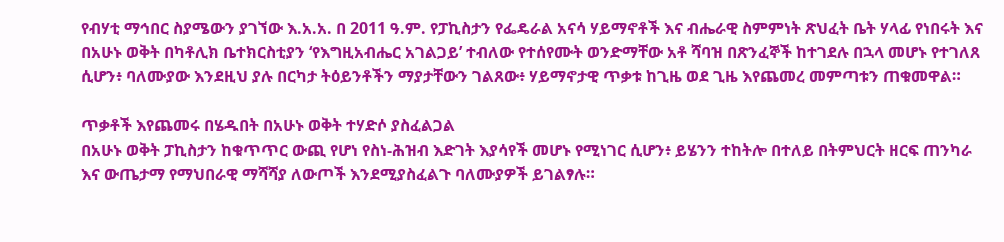የብሃቲ ማኅበር ስያሜውን ያገኘው እ.አ.አ. በ 2011 ዓ.ም. የፓኪስታን የፌዴራል አናሳ ሃይማኖቶች እና ብሔራዊ ስምምነት ጽህፈት ቤት ሃላፊ የነበሩት እና በአሁኑ ወቅት በካቶሊክ ቤተክርስቲያን ‘የእግዚአብሔር አገልጋይ’ ተብለው የተሰየሙት ወንድማቸው አቶ ሻባዝ በጽንፈኞች ከተገደሉ በኋላ መሆኑ የተገለጸ ሲሆን፥ ባለሙያው እንደዚህ ያሉ በርካታ ትዕይንቶችን ማያታቸውን ገልጸው፥ ሃይማኖታዊ ጥቃቱ ከጊዜ ወደ ጊዜ እየጨመረ መምጣቱን ጠቁመዋል።

ጥቃቶች እየጨመሩ በሄዱበት በአሁኑ ወቅት ተሃድሶ ያስፈልጋል
በአሁኑ ወቅት ፓኪስታን ከቁጥጥር ውጪ የሆነ የስነ-ሕዝብ እድገት እያሳየች መሆኑ የሚነገር ሲሆን፥ ይሄንን ተከትሎ በተለይ በትምህርት ዘርፍ ጠንካራ እና ውጤታማ የማህበራዊ ማሻሻያ ለውጦች እንደሚያስፈልጉ ባለሙያዎች ይገልፃሉ።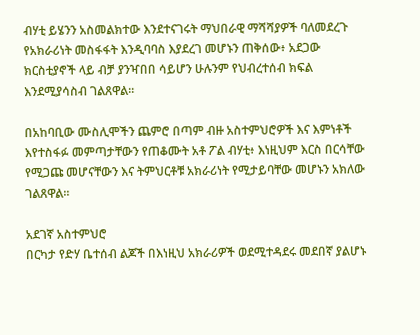ብሃቲ ይሄንን አስመልክተው እንደተናገሩት ማህበራዊ ማሻሻያዎች ባለመደረጉ የአክራሪነት መስፋፋት እንዲባባስ እያደረገ መሆኑን ጠቅሰው፥ አደጋው ክርስቲያኖች ላይ ብቻ ያንዣበበ ሳይሆን ሁሉንም የህብረተሰብ ክፍል እንደሚያሳስብ ገልጸዋል።

በአከባቢው ሙስሊሞችን ጨምሮ በጣም ብዙ አስተምህሮዎች እና እምነቶች እየተስፋፉ መምጣታቸውን የጠቆሙት አቶ ፖል ብሃቲ፥ እነዚህም እርስ በርሳቸው የሚጋጩ መሆናቸውን እና ትምህርቶቹ አክራሪነት የሚታይባቸው መሆኑን አክለው ገልጸዋል።

አደገኛ አስተምህሮ
በርካታ የድሃ ቤተሰብ ልጆች በእነዚህ አክራሪዎች ወደሚተዳደሩ መደበኛ ያልሆኑ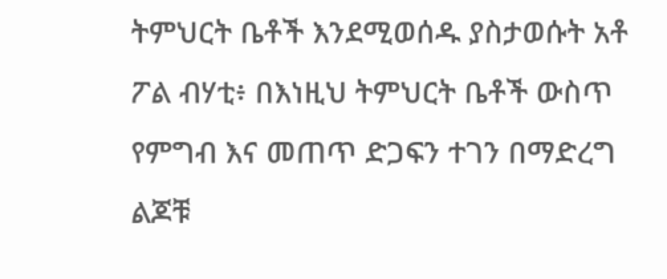ትምህርት ቤቶች እንደሚወሰዱ ያስታወሱት አቶ ፖል ብሃቲ፥ በእነዚህ ትምህርት ቤቶች ውስጥ የምግብ እና መጠጥ ድጋፍን ተገን በማድረግ ልጆቹ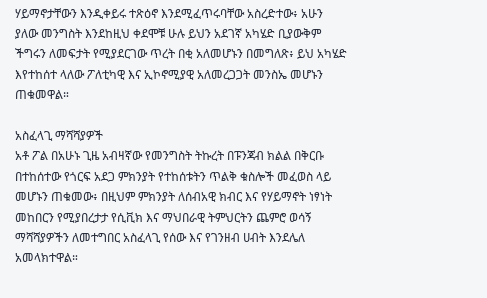ሃይማኖታቸውን እንዲቀይሩ ተጽዕኖ እንደሚፈጥሩባቸው አስረድተው፥ አሁን ያለው መንግስት እንደከዚህ ቀደሞቹ ሁሉ ይህን አደገኛ አካሄድ ቢያውቅም ችግሩን ለመፍታት የሚያደርገው ጥረት በቂ አለመሆኑን በመግለጽ፥ ይህ አካሄድ እየተከሰተ ላለው ፖለቲካዊ እና ኢኮኖሚያዊ አለመረጋጋት መንስኤ መሆኑን ጠቁመዋል።

አስፈላጊ ማሻሻያዎች
አቶ ፖል በአሁኑ ጊዜ አብዛኛው የመንግስት ትኩረት በፑንጃብ ክልል በቅርቡ በተከሰተው የጎርፍ አደጋ ምክንያት የተከሰቱትን ጥልቅ ቁስሎች መፈወስ ላይ መሆኑን ጠቁመው፥ በዚህም ምክንያት ለሰብአዊ ክብር እና የሃይማኖት ነፃነት መከበርን የሚያበረታታ የሲቪክ እና ማህበራዊ ትምህርትን ጨምሮ ወሳኝ ማሻሻያዎችን ለመተግበር አስፈላጊ የሰው እና የገንዘብ ሀብት እንደሌለ አመላክተዋል።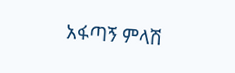አፋጣኝ ምላሽ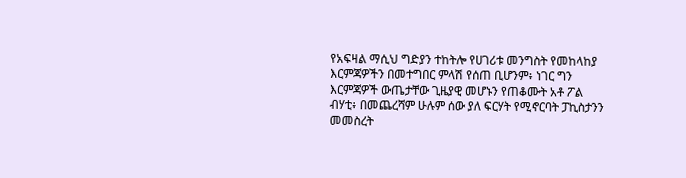የአፍዛል ማሲህ ግድያን ተከትሎ የሀገሪቱ መንግስት የመከላከያ እርምጃዎችን በመተግበር ምላሽ የሰጠ ቢሆንም፥ ነገር ግን እርምጃዎች ውጤታቸው ጊዜያዊ መሆኑን የጠቆሙት አቶ ፖል ብሃቲ፥ በመጨረሻም ሁሉም ሰው ያለ ፍርሃት የሚኖርባት ፓኪስታንን መመስረት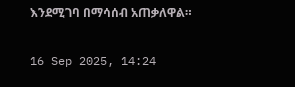እንደሚገባ በማሳሰብ አጠቃለዋል።

16 Sep 2025, 14:24